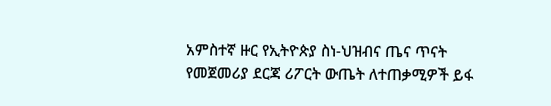አምስተኛ ዙር የኢትዮጵያ ስነ-ህዝብና ጤና ጥናት የመጀመሪያ ደርጃ ሪፖርት ውጤት ለተጠቃሚዎች ይፋ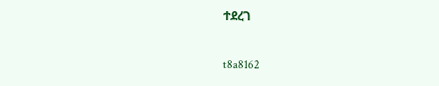ተደረገ

t8a8162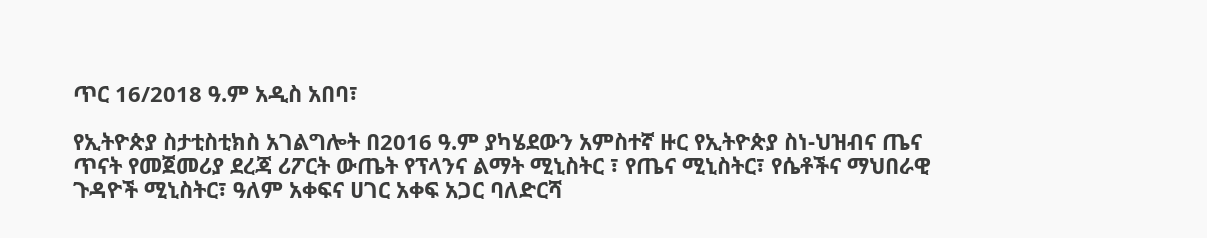ጥር 16/2018 ዓ.ም አዲስ አበባ፣

የኢትዮጵያ ስታቲስቲክስ አገልግሎት በ2016 ዓ.ም ያካሄደውን አምስተኛ ዙር የኢትዮጵያ ስነ-ህዝብና ጤና ጥናት የመጀመሪያ ደረጃ ሪፖርት ውጤት የፕላንና ልማት ሚኒስትር ፣ የጤና ሚኒስትር፣ የሴቶችና ማህበራዊ ጉዳዮች ሚኒስትር፣ ዓለም አቀፍና ሀገር አቀፍ አጋር ባለድርሻ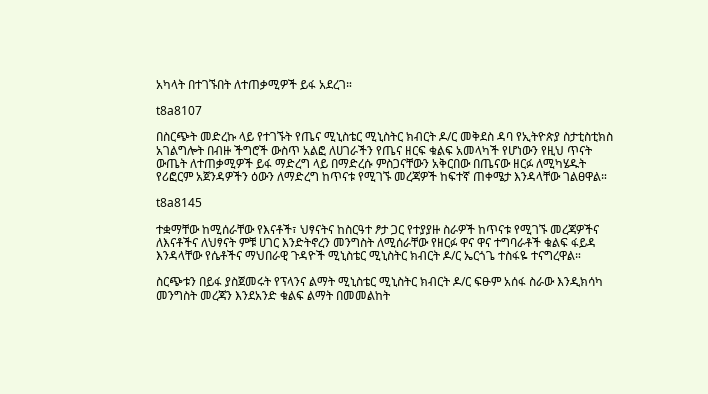አካላት በተገኙበት ለተጠቃሚዎች ይፋ አደረገ።

t8a8107

በስርጭት መድረኩ ላይ የተገኙት የጤና ሚኒስቴር ሚኒስትር ክብርት ዶ/ር መቅደስ ዳባ የኢትዮጵያ ስታቲስቲክስ አገልግሎት በብዙ ችግሮች ውስጥ አልፎ ለሀገራችን የጤና ዘርፍ ቁልፍ አመላካች የሆነውን የዚህ ጥናት ውጤት ለተጠቃሚዎች ይፋ ማድረግ ላይ በማድረሱ ምስጋናቸውን አቅርበው በጤናው ዘርፉ ለሚካሄዱት የሪፎርም አጀንዳዎችን ዕውን ለማድረግ ከጥናቱ የሚገኙ መረጃዎች ከፍተኛ ጠቀሜታ እንዳላቸው ገልፀዋል።

t8a8145

ተቋማቸው ከሚሰራቸው የእናቶች፣ ህፃናትና ከስርዓተ ፆታ ጋር የተያያዙ ስራዎች ከጥናቱ የሚገኙ መረጃዎችና ለእናቶችና ለህፃናት ምቹ ሀገር እንድትኖረን መንግስት ለሚሰራቸው የዘርፉ ዋና ዋና ተግባራቶች ቁልፍ ፋይዳ እንዳላቸው የሴቶችና ማህበራዊ ጉዳዮች ሚኒስቴር ሚኒስትር ክብርት ዶ/ር ኤርጎጌ ተስፋዬ ተናግረዋል።

ስርጭቱን በይፋ ያስጀመሩት የፕላንና ልማት ሚኒስቴር ሚኒስትር ክብርት ዶ/ር ፍፁም አሰፋ ስራው እንዲክሳካ መንግስት መረጃን እንደአንድ ቁልፍ ልማት በመመልከት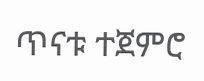ጥናቱ ተጀምሮ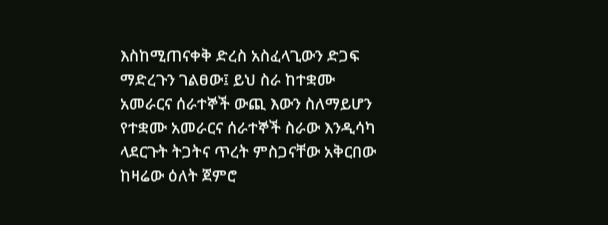እስከሚጠናቀቅ ድረስ አስፈላጊውን ድጋፍ ማድረጉን ገልፀው፤ ይህ ስራ ከተቋሙ አመራርና ሰራተኞች ውጪ እውን ስለማይሆን የተቋሙ አመራርና ሰራተኞች ስራው እንዲሳካ ላደርጉት ትጋትና ጥረት ምስጋናቸው አቅርበው ከዛሬው ዕለት ጀምሮ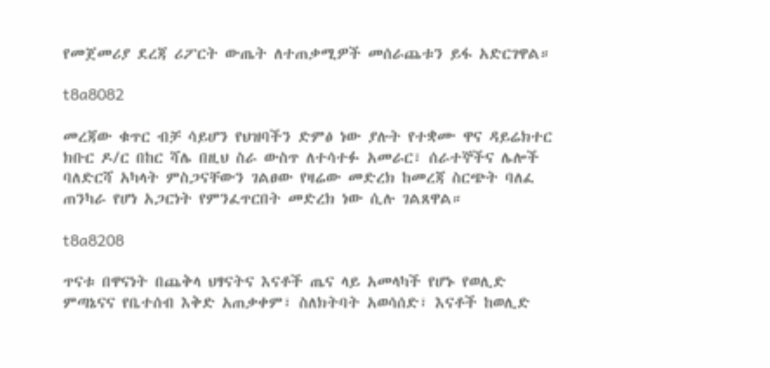የመጀመሪያ ደረጃ ሪፖርት ውጤት ለተጠቃሚዎች መሰራጨቱን ይፋ አድርገዋል።

t8a8082

መረጃው ቁጥር ብቻ ሳይሆን የህዝባችን ድምፅ ነው ያሉት የተቋሙ ዋና ዳይሬክተር ክቡር ዶ/ር በከር ሻሌ በዚህ ስራ ውስጥ ለተሳተፉ አመራር፣ ሰራተኞችና ሌሎች ባለድርሻ አካላት ምስጋናቸውን ገልፀው የዛሬው መድረክ ከመረጃ ስርጭት ባለፈ ጠንካራ የሆነ አጋርነት የምንፈጥርበት መድረክ ነው ሲሉ ገልጸዋል።

t8a8208

ጥናቱ በዋናነት በጨቅላ ህፃናትና እናቶች ጤና ላይ አመላካች የሆኑ የወሊድ ምጣኔናና የቤተሰብ እቅድ አጠቃቀም፣ ስለክትባት አወሳሰድ፣ እናቶች ከወሊድ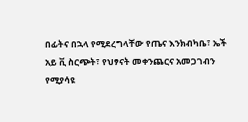በፊትና በኋላ የሚደረግላቸው የጤና እንክብካቤ፣ ኤች አይ ቪ ስርጭት፣ የህፃናት መቀንጨርና አመጋገብን የሚያሳዩ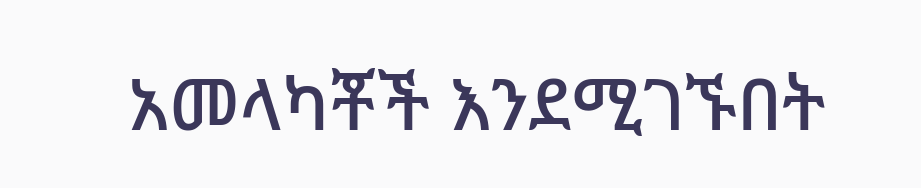አመላካቾች እንደሚገኙበት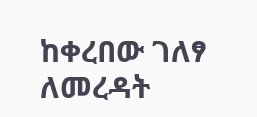ከቀረበው ገለፃ ለመረዳት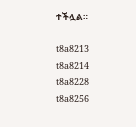ተችሏል።

t8a8213
t8a8214
t8a8228
t8a8256